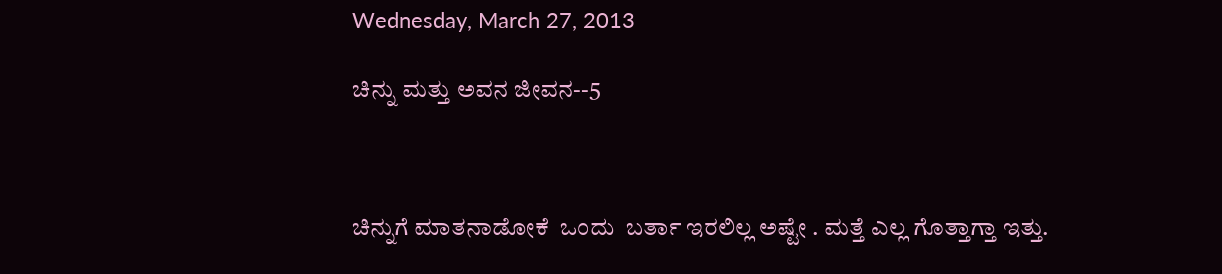Wednesday, March 27, 2013

ಚಿನ್ನು ಮತ್ತು ಅವನ ಜೀವನ--5



ಚಿನ್ನುಗೆ ಮಾತನಾಡೋಕೆ  ಒಂದು  ಬರ್ತಾ ಇರಲಿಲ್ಲ ಅಷ್ಟೇ . ಮತ್ತೆ ಎಲ್ಲ ಗೊತ್ತಾಗ್ತಾ ಇತ್ತು.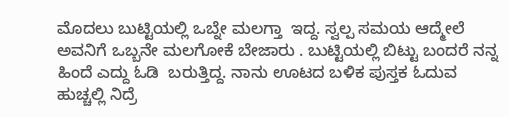ಮೊದಲು ಬುಟ್ಟಿಯಲ್ಲಿ ಒಬ್ನೇ ಮಲಗ್ತಾ  ಇದ್ದ. ಸ್ವಲ್ಪ ಸಮಯ ಆದ್ಮೇಲೆ ಅವನಿಗೆ ಒಬ್ಬನೇ ಮಲಗೋಕೆ ಬೇಜಾರು . ಬುಟ್ಟಿಯಲ್ಲಿ ಬಿಟ್ಟು ಬಂದರೆ ನನ್ನ  ಹಿಂದೆ ಎದ್ದು ಓಡಿ  ಬರುತ್ತಿದ್ದ. ನಾನು ಊಟದ ಬಳಿಕ ಪುಸ್ತಕ ಓದುವ ಹುಚ್ಚಲ್ಲಿ ನಿದ್ರೆ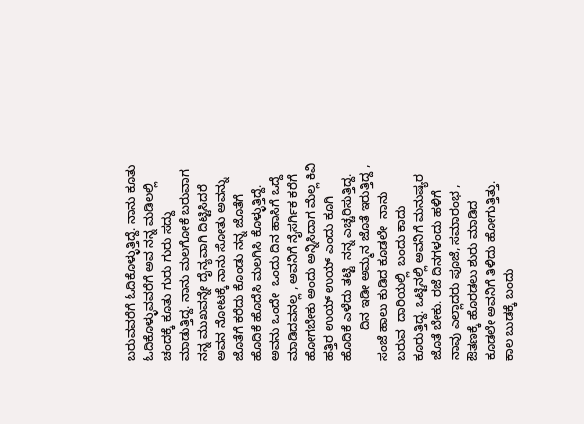ಬರುವವರೆಗೆ ಓದಿಕೊಳ್ಳುತ್ತಿದ್ದೆ. ನಾನು ಕೂತು ಓದಿಕೊಳ್ಳುವವರೆಗೆ ಅವ ನನ್ನ ಮಡಿಲಲ್ಲಿ  ಚಂದಕ್ಕೆ ಕೂತು ಗುರು ಗುರು ಸದ್ದು ಮಾಡುತ್ತಿದ್ದ. ನಾನು ಮಲಗೋಕೆ ಬರುವಾಗ ನನ್ನ ಮುಖವನ್ನೇ ದೈನ್ಯವಾಗಿ ದಿಟ್ಟಿಸಿದರೆ ಅವನ ನೋಟಕ್ಕೆ ನಾನು ಸೋತು ಅವನ್ನು ಜೊತೆಗೆ ಕರೆದು ಕೊಂಡು ನನ್ನ ಜೊತೆಗೆ ಹೊದಿಕೆ ಹೊದೆಸಿ ಮಲಗಿಸಿ ಕೊಳ್ಳುತ್ತಿದ್ದೆ. ಅವನು ಒಂದೇ  ಒಂದು ದಿನ ಹಾಸಿಗೆ ಒದ್ದೆ ಮಾಡಿದವನಲ್ಲ , ಅವನಿಗೆ ನೈಸರ್ಗಿಕ ಕರೆಗೆ ಹೋಗಬೇಕು ಅಂದು ಅನ್ನಿಸಿದಾಗ ಮೆಲ್ಲ ಕಿವಿ ಹತ್ತಿರ ಉಯ್ ಉಯ್ ಎಂದು ಕೂಗಿ ಹೊದಿಕೆ ಎಳೆದು ತಟ್ಟಿ  ನನ್ನ ಎಚ್ಚರಿಸುತ್ತಿದ್ದ.
         ದಿನ ಇಡೀ ಅಮ್ಮನ ಜೊತೆ ಇರುತ್ತಿದ್ದ , ಸಂಜೆ ಹಾಲು ಕುಡಿದ ಕೂಡಲೇ  ನಾನು ಬರುವ  ದಾರಿಯಲ್ಲಿ  ಬಂದು ಕಾದು  ಕೂರುತ್ತಿದ್ದ. ಒಟ್ಟಿನಲ್ಲಿ ಅವನಿಗೆ ಮನುಷ್ಯರ ಜೊತೆ ಬೇಕು. ರಜೆ ದಿನಗಳಂದು ಹಳಿಗೆ ನಾವು ಎಲ್ಲಾದರು ಪೂಜೆ, ಸಮಾರಂಭ , ಔತಣಕ್ಕೆ ಹೊರಡಲು ಶುರು ಮಾಡಿದ ಕೂಡಲೇ ಅವನಿಗೆ ತಿಳಿದು ಹೋಗುತ್ತಿತ್ತು.  ಕಾಲ ಬುಡಕ್ಕೆ ಬಂದು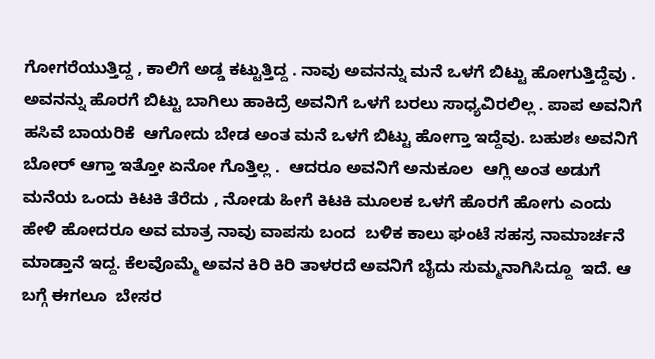ಗೋಗರೆಯುತ್ತಿದ್ದ , ಕಾಲಿಗೆ ಅಡ್ಡ ಕಟ್ಟುತ್ತಿದ್ದ . ನಾವು ಅವನನ್ನು ಮನೆ ಒಳಗೆ ಬಿಟ್ಟು ಹೋಗುತ್ತಿದ್ದೆವು . ಅವನನ್ನು ಹೊರಗೆ ಬಿಟ್ಟು ಬಾಗಿಲು ಹಾಕಿದ್ರೆ ಅವನಿಗೆ ಒಳಗೆ ಬರಲು ಸಾಧ್ಯವಿರಲಿಲ್ಲ . ಪಾಪ ಅವನಿಗೆ ಹಸಿವೆ ಬಾಯರಿಕೆ  ಆಗೋದು ಬೇಡ ಅಂತ ಮನೆ ಒಳಗೆ ಬಿಟ್ಟು ಹೋಗ್ತಾ ಇದ್ದೆವು. ಬಹುಶಃ ಅವನಿಗೆ ಬೋರ್ ಆಗ್ತಾ ಇತ್ತೋ ಏನೋ ಗೊತ್ತಿಲ್ಲ .  ಆದರೂ ಅವನಿಗೆ ಅನುಕೂಲ  ಆಗ್ಲಿ ಅಂತ ಅಡುಗೆ ಮನೆಯ ಒಂದು ಕಿಟಕಿ ತೆರೆದು , ನೋಡು ಹೀಗೆ ಕಿಟಕಿ ಮೂಲಕ ಒಳಗೆ ಹೊರಗೆ ಹೋಗು ಎಂದು ಹೇಳಿ ಹೋದರೂ ಅವ ಮಾತ್ರ ನಾವು ವಾಪಸು ಬಂದ  ಬಳಿಕ ಕಾಲು ಘಂಟೆ ಸಹಸ್ರ ನಾಮಾರ್ಚನೆ  ಮಾಡ್ತಾನೆ ಇದ್ದ. ಕೆಲವೊಮ್ಮೆ ಅವನ ಕಿರಿ ಕಿರಿ ತಾಳರದೆ ಅವನಿಗೆ ಬೈದು ಸುಮ್ಮನಾಗಿಸಿದ್ದೂ  ಇದೆ. ಆ ಬಗ್ಗೆ ಈಗಲೂ  ಬೇಸರ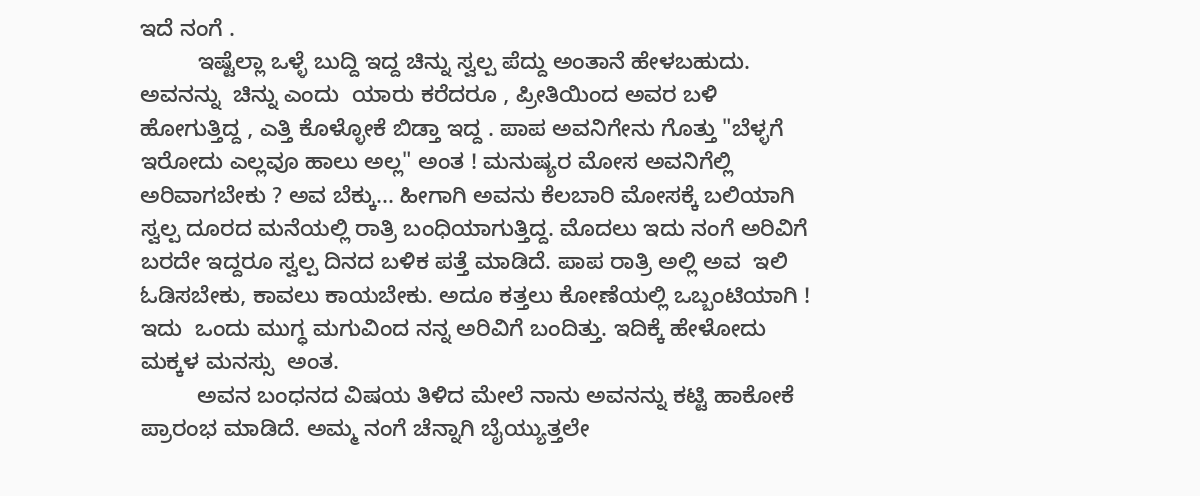ಇದೆ ನಂಗೆ .
         ಇಷ್ಟೆಲ್ಲಾ ಒಳ್ಳೆ ಬುದ್ದಿ ಇದ್ದ ಚಿನ್ನು ಸ್ವಲ್ಪ ಪೆದ್ದು ಅಂತಾನೆ ಹೇಳಬಹುದು. ಅವನನ್ನು  ಚಿನ್ನು ಎಂದು  ಯಾರು ಕರೆದರೂ , ಪ್ರೀತಿಯಿಂದ ಅವರ ಬಳಿ ಹೋಗುತ್ತಿದ್ದ , ಎತ್ತಿ ಕೊಳ್ಳೋಕೆ ಬಿಡ್ತಾ ಇದ್ದ . ಪಾಪ ಅವನಿಗೇನು ಗೊತ್ತು "ಬೆಳ್ಳಗೆ ಇರೋದು ಎಲ್ಲವೂ ಹಾಲು ಅಲ್ಲ" ಅಂತ ! ಮನುಷ್ಯರ ಮೋಸ ಅವನಿಗೆಲ್ಲಿ ಅರಿವಾಗಬೇಕು ? ಅವ ಬೆಕ್ಕು... ಹೀಗಾಗಿ ಅವನು ಕೆಲಬಾರಿ ಮೋಸಕ್ಕೆ ಬಲಿಯಾಗಿ ಸ್ವಲ್ಪ ದೂರದ ಮನೆಯಲ್ಲಿ ರಾತ್ರಿ ಬಂಧಿಯಾಗುತ್ತಿದ್ದ. ಮೊದಲು ಇದು ನಂಗೆ ಅರಿವಿಗೆ ಬರದೇ ಇದ್ದರೂ ಸ್ವಲ್ಪ ದಿನದ ಬಳಿಕ ಪತ್ತೆ ಮಾಡಿದೆ. ಪಾಪ ರಾತ್ರಿ ಅಲ್ಲಿ ಅವ  ಇಲಿ ಓಡಿಸಬೇಕು, ಕಾವಲು ಕಾಯಬೇಕು. ಅದೂ ಕತ್ತಲು ಕೋಣೆಯಲ್ಲಿ ಒಬ್ಬಂಟಿಯಾಗಿ ! ಇದು  ಒಂದು ಮುಗ್ಧ ಮಗುವಿಂದ ನನ್ನ ಅರಿವಿಗೆ ಬಂದಿತ್ತು. ಇದಿಕ್ಕೆ ಹೇಳೋದು ಮಕ್ಕಳ ಮನಸ್ಸು  ಅಂತ.
         ಅವನ ಬಂಧನದ ವಿಷಯ ತಿಳಿದ ಮೇಲೆ ನಾನು ಅವನನ್ನು ಕಟ್ಟಿ ಹಾಕೋಕೆ ಪ್ರಾರಂಭ ಮಾಡಿದೆ. ಅಮ್ಮ ನಂಗೆ ಚೆನ್ನಾಗಿ ಬೈಯ್ಯುತ್ತಲೇ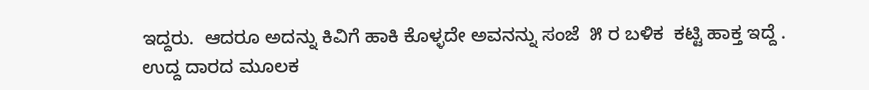ಇದ್ದರು.  ಆದರೂ ಅದನ್ನು ಕಿವಿಗೆ ಹಾಕಿ ಕೊಳ್ಳದೇ ಅವನನ್ನು ಸಂಜೆ  ೫ ರ ಬಳಿಕ  ಕಟ್ಟಿ ಹಾಕ್ತ ಇದ್ದೆ . ಉದ್ದ ದಾರದ ಮೂಲಕ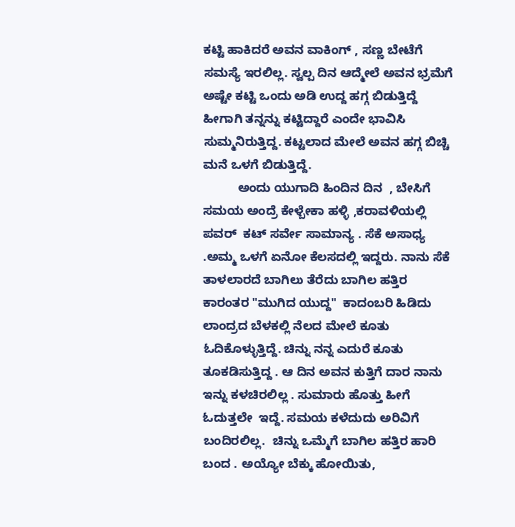ಕಟ್ಟಿ ಹಾಕಿದರೆ ಅವನ ವಾಕಿಂಗ್ , ಸಣ್ಣ ಬೇಟೆಗೆ ಸಮಸ್ಯೆ ಇರಲಿಲ್ಲ. ಸ್ವಲ್ಪ ದಿನ ಆದ್ಮೇಲೆ ಅವನ ಭ್ರಮೆಗೆ ಅಷ್ಟೇ ಕಟ್ಟಿ ಒಂದು ಅಡಿ ಉದ್ದ ಹಗ್ಗ ಬಿಡುತ್ತಿದ್ದೆ ಹೀಗಾಗಿ ತನ್ನನ್ನು ಕಟ್ಟಿದ್ದಾರೆ ಎಂದೇ ಭಾವಿಸಿ ಸುಮ್ಮನಿರುತ್ತಿದ್ದ. ಕಟ್ಟಲಾದ ಮೇಲೆ ಅವನ ಹಗ್ಗ ಬಿಚ್ಚಿ ಮನೆ ಒಳಗೆ ಬಿಡುತ್ತಿದ್ದೆ.
          ಅಂದು ಯುಗಾದಿ ಹಿಂದಿನ ದಿನ  , ಬೇಸಿಗೆ ಸಮಯ ಅಂದ್ರೆ ಕೇಳ್ಬೇಕಾ ಹಳ್ಳಿ ,ಕರಾವಳಿಯಲ್ಲಿ ಪವರ್  ಕಟ್ ಸರ್ವೇ ಸಾಮಾನ್ಯ . ಸೆಕೆ ಅಸಾಧ್ಯ .ಅಮ್ಮ ಒಳಗೆ ಏನೋ ಕೆಲಸದಲ್ಲಿ ಇದ್ದರು. ನಾನು ಸೆಕೆ ತಾಳಲಾರದೆ ಬಾಗಿಲು ತೆರೆದು ಬಾಗಿಲ ಹತ್ತಿರ ಕಾರಂತರ "ಮುಗಿದ ಯುದ್ದ"  ಕಾದಂಬರಿ ಹಿಡಿದು ಲಾಂದ್ರದ ಬೆಳಕಲ್ಲಿ ನೆಲದ ಮೇಲೆ ಕೂತು ಓದಿಕೊಳ್ಳುತ್ತಿದ್ದೆ. ಚಿನ್ನು ನನ್ನ ಎದುರೆ ಕೂತು ತೂಕಡಿಸುತ್ತಿದ್ದ . ಆ ದಿನ ಅವನ ಕುತ್ತಿಗೆ ದಾರ ನಾನು ಇನ್ನು ಕಳಚಿರಲಿಲ್ಲ . ಸುಮಾರು ಹೊತ್ತು ಹೀಗೆ ಓದುತ್ತಲೇ  ಇದ್ದೆ. ಸಮಯ ಕಳೆದುದು ಅರಿವಿಗೆ ಬಂದಿರಲಿಲ್ಲ.  ಚಿನ್ನು ಒಮ್ಮೆಗೆ ಬಾಗಿಲ ಹತ್ತಿರ ಹಾರಿ ಬಂದ . ಅಯ್ಯೋ ಬೆಕ್ಕು ಹೋಯಿತು,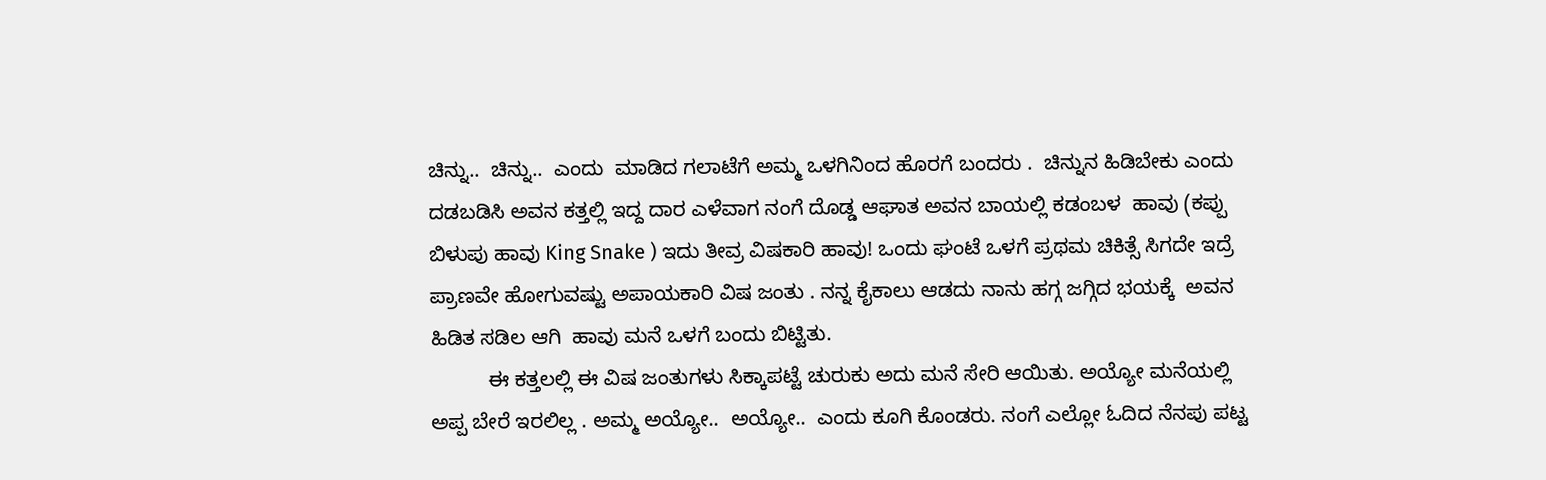ಚಿನ್ನು..  ಚಿನ್ನು..  ಎಂದು  ಮಾಡಿದ ಗಲಾಟೆಗೆ ಅಮ್ಮ ಒಳಗಿನಿಂದ ಹೊರಗೆ ಬಂದರು .  ಚಿನ್ನುನ ಹಿಡಿಬೇಕು ಎಂದು ದಡಬಡಿಸಿ ಅವನ ಕತ್ತಲ್ಲಿ ಇದ್ದ ದಾರ ಎಳೆವಾಗ ನಂಗೆ ದೊಡ್ಡ ಆಘಾತ ಅವನ ಬಾಯಲ್ಲಿ ಕಡಂಬಳ  ಹಾವು (ಕಪ್ಪು ಬಿಳುಪು ಹಾವು King Snake ) ಇದು ತೀವ್ರ ವಿಷಕಾರಿ ಹಾವು! ಒಂದು ಘಂಟೆ ಒಳಗೆ ಪ್ರಥಮ ಚಿಕಿತ್ಸೆ ಸಿಗದೇ ಇದ್ರೆ ಪ್ರಾಣವೇ ಹೋಗುವಷ್ಟು ಅಪಾಯಕಾರಿ ವಿಷ ಜಂತು . ನನ್ನ ಕೈಕಾಲು ಆಡದು ನಾನು ಹಗ್ಗ ಜಗ್ಗಿದ ಭಯಕ್ಕೆ  ಅವನ ಹಿಡಿತ ಸಡಿಲ ಆಗಿ  ಹಾವು ಮನೆ ಒಳಗೆ ಬಂದು ಬಿಟ್ಟಿತು.
          ಈ ಕತ್ತಲಲ್ಲಿ ಈ ವಿಷ ಜಂತುಗಳು ಸಿಕ್ಕಾಪಟ್ಟೆ ಚುರುಕು ಅದು ಮನೆ ಸೇರಿ ಆಯಿತು. ಅಯ್ಯೋ ಮನೆಯಲ್ಲಿ ಅಪ್ಪ ಬೇರೆ ಇರಲಿಲ್ಲ . ಅಮ್ಮ ಅಯ್ಯೋ..  ಅಯ್ಯೋ..  ಎಂದು ಕೂಗಿ ಕೊಂಡರು. ನಂಗೆ ಎಲ್ಲೋ ಓದಿದ ನೆನಪು ಪಟ್ಟ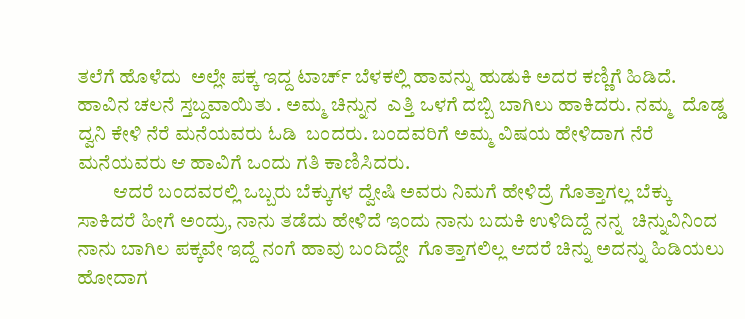ತಲೆಗೆ ಹೊಳೆದು  ಅಲ್ಲೇ ಪಕ್ಕ ಇದ್ದ ಟಾರ್ಚ್ ಬೆಳಕಲ್ಲಿ ಹಾವನ್ನು ಹುಡುಕಿ ಅದರ ಕಣ್ಣಿಗೆ ಹಿಡಿದೆ. ಹಾವಿನ ಚಲನೆ ಸ್ತಬ್ದವಾಯಿತು . ಅಮ್ಮ ಚಿನ್ನುನ  ಎತ್ತಿ ಒಳಗೆ ದಬ್ಬಿ ಬಾಗಿಲು ಹಾಕಿದರು. ನಮ್ಮ  ದೊಡ್ಡ ದ್ವನಿ ಕೇಳಿ ನೆರೆ ಮನೆಯವರು ಓಡಿ  ಬಂದರು. ಬಂದವರಿಗೆ ಅಮ್ಮ ವಿಷಯ ಹೇಳಿದಾಗ ನೆರೆ ಮನೆಯವರು ಆ ಹಾವಿಗೆ ಒಂದು ಗತಿ ಕಾಣಿಸಿದರು.
         ಆದರೆ ಬಂದವರಲ್ಲಿ ಒಬ್ಬರು ಬೆಕ್ಕುಗಳ ದ್ವೇಷಿ ಅವರು ನಿಮಗೆ ಹೇಳಿದ್ರೆ ಗೊತ್ತಾಗಲ್ಲ ಬೆಕ್ಕು ಸಾಕಿದರೆ ಹೀಗೆ ಅಂದ್ರು, ನಾನು ತಡೆದು ಹೇಳಿದೆ ಇಂದು ನಾನು ಬದುಕಿ ಉಳಿದಿದ್ದೆ ನನ್ನ  ಚಿನ್ನುವಿನಿಂದ  ನಾನು ಬಾಗಿಲ ಪಕ್ಕವೇ ಇದ್ದೆ ನಂಗೆ ಹಾವು ಬಂದಿದ್ದೇ  ಗೊತ್ತಾಗಲಿಲ್ಲ ಆದರೆ ಚಿನ್ನು ಅದನ್ನು ಹಿಡಿಯಲು ಹೋದಾಗ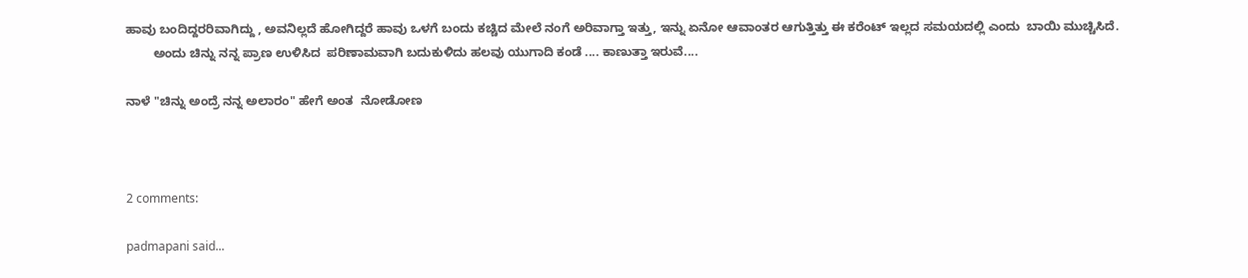ಹಾವು ಬಂದಿದ್ದರರಿವಾಗಿದ್ದು , ಅವನಿಲ್ಲದೆ ಹೋಗಿದ್ದರೆ ಹಾವು ಒಳಗೆ ಬಂದು ಕಚ್ಚಿದ ಮೇಲೆ ನಂಗೆ ಅರಿವಾಗ್ತಾ ಇತ್ತು, ಇನ್ನು ಏನೋ ಆವಾಂತರ ಆಗುತ್ತಿತ್ತು ಈ ಕರೆಂಟ್ ಇಲ್ಲದ ಸಮಯದಲ್ಲಿ ಎಂದು  ಬಾಯಿ ಮುಚ್ಚಿಸಿದೆ.
        ಅಂದು ಚಿನ್ನು ನನ್ನ ಪ್ರಾಣ ಉಳಿಸಿದ  ಪರಿಣಾಮವಾಗಿ ಬದುಕುಳಿದು ಹಲವು ಯುಗಾದಿ ಕಂಡೆ .... ಕಾಣುತ್ತಾ ಇರುವೆ....

ನಾಳೆ "ಚಿನ್ನು ಅಂದ್ರೆ ನನ್ನ ಅಲಾರಂ" ಹೇಗೆ ಅಂತ  ನೋಡೋಣ



2 comments:

padmapani said...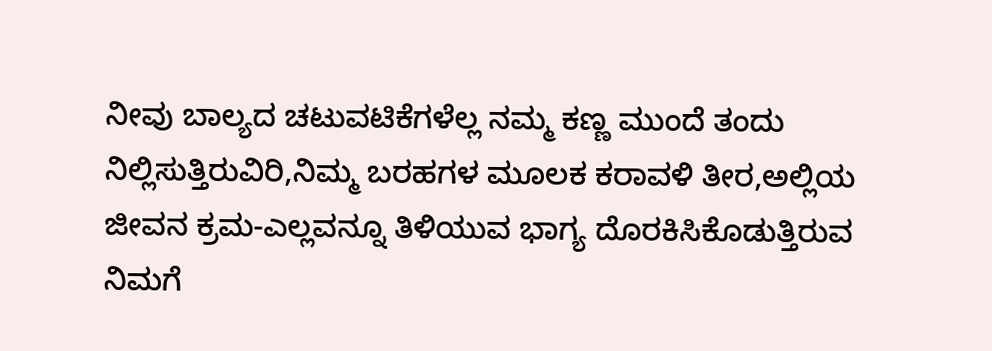ನೀವು ಬಾಲ್ಯದ ಚಟುವಟಿಕೆಗಳೆಲ್ಲ ನಮ್ಮ ಕಣ್ಣ ಮುಂದೆ ತಂದು ನಿಲ್ಲಿಸುತ್ತಿರುವಿರಿ,ನಿಮ್ಮ ಬರಹಗಳ ಮೂಲಕ ಕರಾವಳಿ ತೀರ,ಅಲ್ಲಿಯ ಜೀವನ ಕ್ರಮ-ಎಲ್ಲವನ್ನೂ ತಿಳಿಯುವ ಭಾಗ್ಯ ದೊರಕಿಸಿಕೊಡುತ್ತಿರುವ ನಿಮಗೆ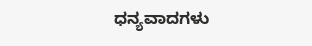ಧನ್ಯವಾದಗಳು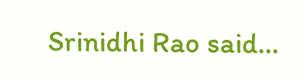Srinidhi Rao said...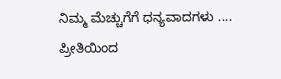ನಿಮ್ಮ ಮೆಚ್ಚುಗೆಗೆ ಧನ್ಯವಾದಗಳು ....
ಪ್ರೀತಿಯಿಂದ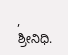,
ಶ್ರೀನಿಧಿ.